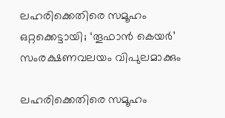ലഹരിക്കെതിരെ സമൂഹം ഒറ്റക്കെട്ടായി; ‘തൂഫാൻ കെയർ’ സംരക്ഷണവലയം വിപുലമാക്കും

ലഹരിക്കെതിരെ സമൂഹം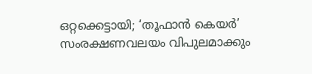ഒറ്റക്കെട്ടായി; ‘തൂഫാൻ കെയർ’ സംരക്ഷണവലയം വിപുലമാക്കും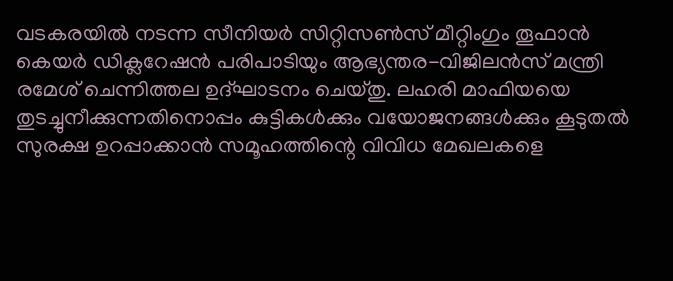വടകരയിൽ നടന്ന സീനിയർ സിറ്റിസൺസ് മീറ്റിംഗും തൂഫാൻ കെയർ ഡിക്ലറേഷൻ പരിപാടിയും ആഭ്യന്തര-വിജിലൻസ് മന്ത്രി രമേശ് ചെന്നിത്തല ഉദ്ഘാടനം ചെയ്തു. ലഹരി മാഫിയയെ തുടച്ചുനീക്കുന്നതിനൊപ്പം കുട്ടികൾക്കും വയോജനങ്ങൾക്കും കൂടുതൽ സുരക്ഷ ഉറപ്പാക്കാൻ സമൂഹത്തിന്റെ വിവിധ മേഖലകളെ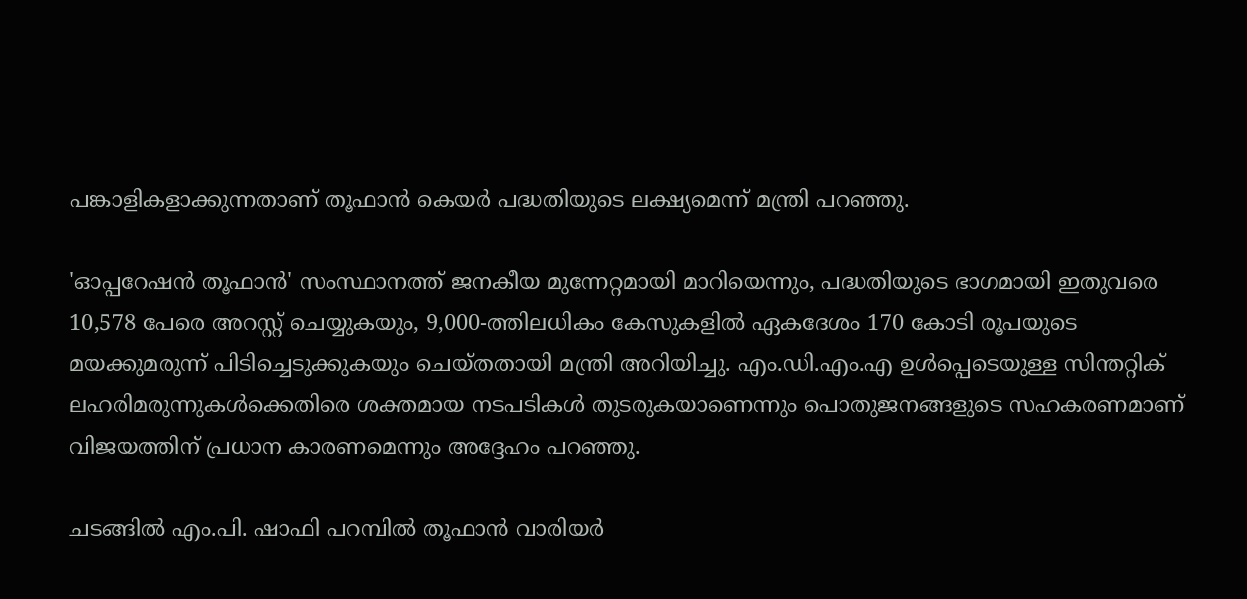പങ്കാളികളാക്കുന്നതാണ് തൂഫാൻ കെയർ പദ്ധതിയുടെ ലക്ഷ്യമെന്ന് മന്ത്രി പറഞ്ഞു.

'ഓപ്പറേഷൻ തൂഫാൻ' സംസ്ഥാനത്ത് ജനകീയ മുന്നേറ്റമായി മാറിയെന്നും, പദ്ധതിയുടെ ഭാഗമായി ഇതുവരെ 10,578 പേരെ അറസ്റ്റ് ചെയ്യുകയും, 9,000-ത്തിലധികം കേസുകളിൽ ഏകദേശം 170 കോടി രൂപയുടെ മയക്കുമരുന്ന് പിടിച്ചെടുക്കുകയും ചെയ്തതായി മന്ത്രി അറിയിച്ചു. എം.ഡി.എം.എ ഉൾപ്പെടെയുള്ള സിന്തറ്റിക് ലഹരിമരുന്നുകൾക്കെതിരെ ശക്തമായ നടപടികൾ തുടരുകയാണെന്നും പൊതുജനങ്ങളുടെ സഹകരണമാണ് വിജയത്തിന് പ്രധാന കാരണമെന്നും അദ്ദേഹം പറഞ്ഞു.

ചടങ്ങിൽ എം.പി. ഷാഫി പറമ്പിൽ തൂഫാൻ വാരിയർ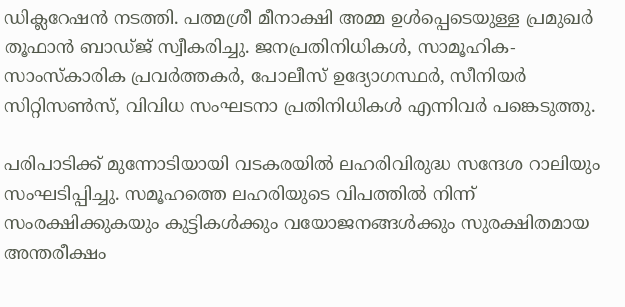ഡിക്ലറേഷൻ നടത്തി. പത്മശ്രീ മീനാക്ഷി അമ്മ ഉൾപ്പെടെയുള്ള പ്രമുഖർ തൂഫാൻ ബാഡ്ജ് സ്വീകരിച്ചു. ജനപ്രതിനിധികൾ, സാമൂഹിക-സാംസ്കാരിക പ്രവർത്തകർ, പോലീസ് ഉദ്യോഗസ്ഥർ, സീനിയർ സിറ്റിസൺസ്, വിവിധ സംഘടനാ പ്രതിനിധികൾ എന്നിവർ പങ്കെടുത്തു.

പരിപാടിക്ക് മുന്നോടിയായി വടകരയിൽ ലഹരിവിരുദ്ധ സന്ദേശ റാലിയും സംഘടിപ്പിച്ചു. സമൂഹത്തെ ലഹരിയുടെ വിപത്തിൽ നിന്ന് സംരക്ഷിക്കുകയും കുട്ടികൾക്കും വയോജനങ്ങൾക്കും സുരക്ഷിതമായ അന്തരീക്ഷം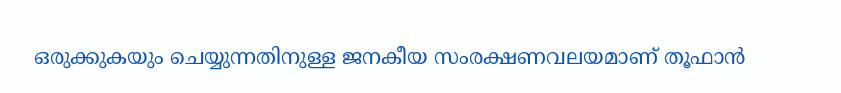ഒരുക്കുകയും ചെയ്യുന്നതിനുള്ള ജനകീയ സംരക്ഷണവലയമാണ് തൂഫാൻ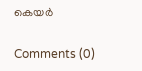കെയർ

Comments (0)